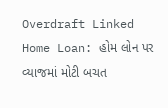Overdraft Linked Home Loan: હોમ લોન પર વ્યાજમાં મોટી બચત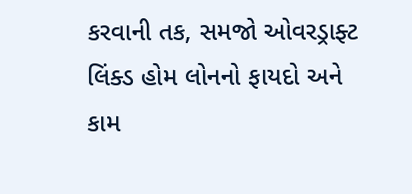કરવાની તક, સમજો ઓવરડ્રાફ્ટ લિંક્ડ હોમ લોનનો ફાયદો અને કામ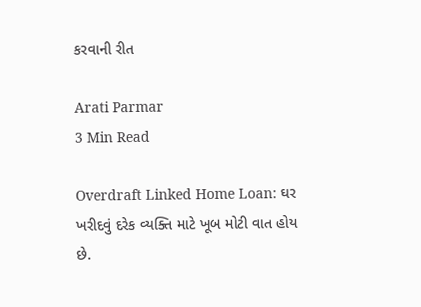કરવાની રીત

Arati Parmar
3 Min Read

Overdraft Linked Home Loan: ઘર ખરીદવું દરેક વ્યક્તિ માટે ખૂબ મોટી વાત હોય છે.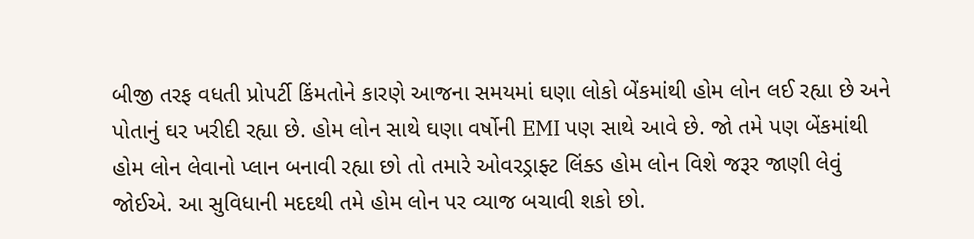બીજી તરફ વધતી પ્રોપર્ટી કિંમતોને કારણે આજના સમયમાં ઘણા લોકો બેંકમાંથી હોમ લોન લઈ રહ્યા છે અને પોતાનું ઘર ખરીદી રહ્યા છે. હોમ લોન સાથે ઘણા વર્ષોની EMI પણ સાથે આવે છે. જો તમે પણ બેંકમાંથી હોમ લોન લેવાનો પ્લાન બનાવી રહ્યા છો તો તમારે ઓવરડ્રાફ્ટ લિંક્ડ હોમ લોન વિશે જરૂર જાણી લેવું જોઈએ. આ સુવિધાની મદદથી તમે હોમ લોન પર વ્યાજ બચાવી શકો છો.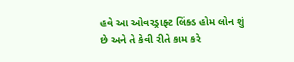હવે આ ઓવરડ્રાફ્ટ લિંક્ડ હોમ લોન શું છે અને તે કેવી રીતે કામ કરે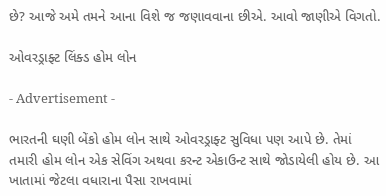છે? આજે અમે તમને આના વિશે જ જણાવવાના છીએ. આવો જાણીએ વિગતો.

ઓવરડ્રાફ્ટ લિંક્ડ હોમ લોન

- Advertisement -

ભારતની ઘણી બેંકો હોમ લોન સાથે ઓવરડ્રાફ્ટ સુવિધા પણ આપે છે. તેમાં તમારી હોમ લોન એક સેવિંગ અથવા કરન્ટ એકાઉન્ટ સાથે જોડાયેલી હોય છે. આ ખાતામાં જેટલા વધારાના પૈસા રાખવામાં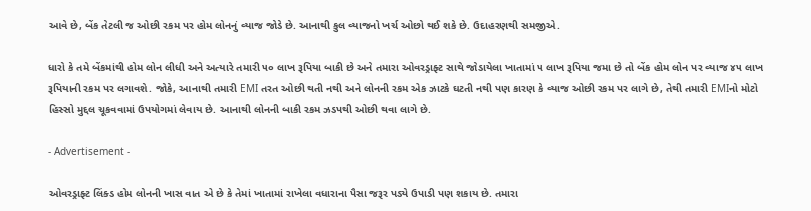આવે છે, બેંક તેટલી જ ઓછી રકમ પર હોમ લોનનું વ્યાજ જોડે છે. આનાથી કુલ વ્યાજનો ખર્ચ ઓછો થઈ શકે છે. ઉદાહરણથી સમજીએ.

ધારો કે તમે બેંકમાંથી હોમ લોન લીધી અને અત્યારે તમારી ૫૦ લાખ રૂપિયા બાકી છે અને તમારા ઓવરડ્રાફ્ટ સાથે જોડાયેલા ખાતામાં ૫ લાખ રૂપિયા જમા છે તો બેંક હોમ લોન પર વ્યાજ ૪૫ લાખ રૂપિયાની રકમ પર લગાવશે. જોકે, આનાથી તમારી EMI તરત ઓછી થતી નથી અને લોનની રકમ એક ઝાટકે ઘટતી નથી પણ કારણ કે વ્યાજ ઓછી રકમ પર લાગે છે, તેથી તમારી EMIનો મોટો હિસ્સો મુદ્દલ ચૂકવવામાં ઉપયોગમાં લેવાય છે. આનાથી લોનની બાકી રકમ ઝડપથી ઓછી થવા લાગે છે.

- Advertisement -

ઓવરડ્રાફ્ટ લિંક્ડ હોમ લોનની ખાસ વાત એ છે કે તેમાં ખાતામાં રાખેલા વધારાના પૈસા જરૂર પડ્યે ઉપાડી પણ શકાય છે. તમારા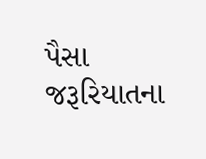પૈસા જરૂરિયાતના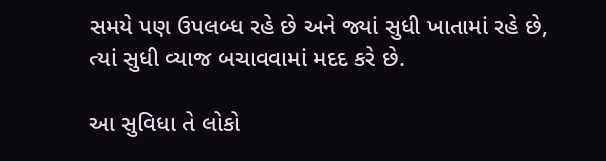સમયે પણ ઉપલબ્ધ રહે છે અને જ્યાં સુધી ખાતામાં રહે છે, ત્યાં સુધી વ્યાજ બચાવવામાં મદદ કરે છે.

આ સુવિધા તે લોકો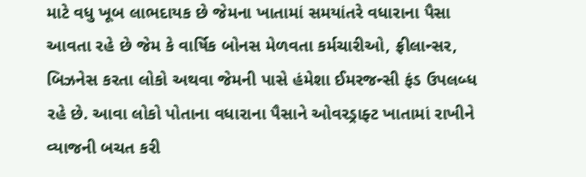માટે વધુ ખૂબ લાભદાયક છે જેમના ખાતામાં સમયાંતરે વધારાના પૈસા આવતા રહે છે જેમ કે વાર્ષિક બોનસ મેળવતા કર્મચારીઓ, ફ્રીલાન્સર, બિઝનેસ કરતા લોકો અથવા જેમની પાસે હંમેશા ઈમરજન્સી ફંડ ઉપલબ્ધ રહે છે. આવા લોકો પોતાના વધારાના પૈસાને ઓવરડ્રાફ્ટ ખાતામાં રાખીને વ્યાજની બચત કરી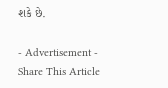શકે છે.

- Advertisement -
Share This Article